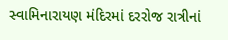સ્વામિનારાયણ મંદિરમાં દરરોજ રાત્રીનાં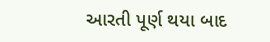આરતી પૂર્ણ થયા બાદ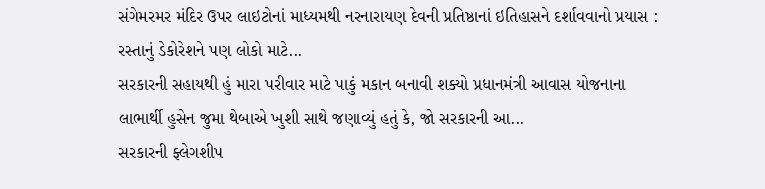સંગેમરમર મંદિર ઉપર લાઇટોનાં માધ્યમથી નરનારાયણ દેવની પ્રતિષ્ઠાનાં ઇતિહાસને દર્શાવવાનો પ્રયાસ : રસ્તાનું ડેકોરેશને પણ લોકો માટે...
સરકારની સહાયથી હું મારા પરીવાર માટે પાકું મકાન બનાવી શક્યો પ્રધાનમંત્રી આવાસ યોજનાના લાભાર્થી હુસેન જુમા થેબાએ ખુશી સાથે જણાવ્યું હતું કે, જો સરકારની આ...
સરકારની ફ્લેગશીપ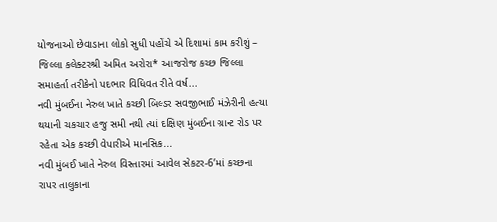યોજનાઓ છેવાડાના લોકો સુધી પહોંચે એ દિશામાં કામ કરીશું – જિલ્લા કલેક્ટરશ્રી અમિત અરોરા* આજરોજ કચ્છ જિલ્લા સમાહર્તા તરીકેનો પદભાર વિધિવત રીતે વર્ષ...
નવી મુંબઈના નેરુલ ખાતે કચ્છી બિલ્ડર સવજીભાઈ મંઝેરીની હત્યા થયાની ચકચાર હજુ સમી નથી ત્યાં દક્ષિણ મુંબઈના ગ્રાન્ટ રોડ પર રહેતા એક કચ્છી વેપારીએ માનસિક...
નવી મુંબઈ ખાતે નેરુલ વિસ્તારમાં આવેલ સેકટર-6’માં કચ્છના રાપર તાલુકાના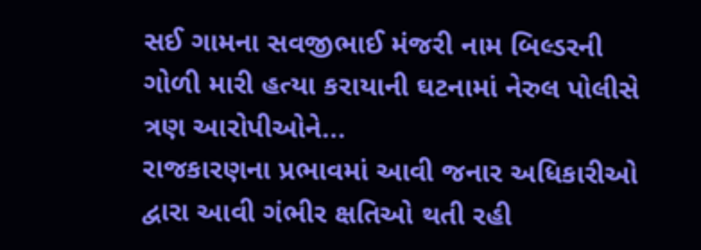સઈ ગામના સવજીભાઈ મંજરી નામ બિલ્ડરની ગોળી મારી હત્યા કરાયાની ઘટનામાં નેરુલ પોલીસે ત્રણ આરોપીઓને...
રાજકારણના પ્રભાવમાં આવી જનાર અધિકારીઓ દ્વારા આવી ગંભીર ક્ષતિઓ થતી રહી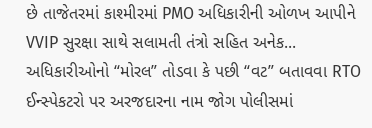છે તાજેતરમાં કાશ્મીરમાં PMO અધિકારીની ઓળખ આપીને VVIP સુરક્ષા સાથે સલામતી તંત્રો સહિત અનેક...
અધિકારીઓનો “મોરલ” તોડવા કે પછી “વટ” બતાવવા RTO ઈન્સ્પેકટરો પર અરજદારના નામ જોગ પોલીસમાં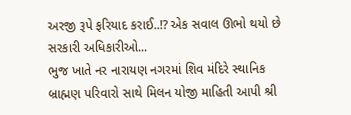અરજી રૂપે ફરિયાદ કરાઈ..!? એક સવાલ ઊભો થયો છે સરકારી અધિકારીઓ...
ભુજ ખાતે નર નારાયણ નગરમાં શિવ મંદિરે સ્થાનિક બ્રાહ્મણ પરિવારો સાથે મિલન યોજી માહિતી આપી શ્રી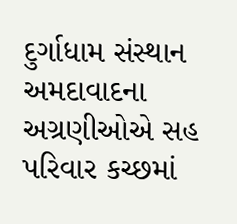દુર્ગાધામ સંસ્થાન અમદાવાદના અગ્રણીઓએ સહ પરિવાર કચ્છમાં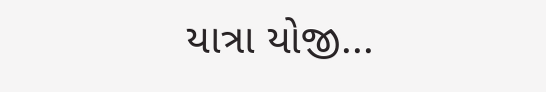યાત્રા યોજી...